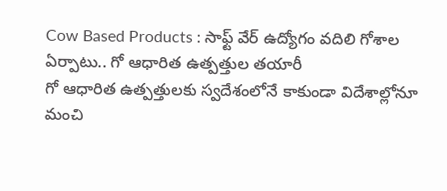Cow Based Products : సాఫ్ట్ వేర్ ఉద్యోగం వదిలి గోశాల ఏర్పాటు.. గో ఆధారిత ఉత్పత్తుల తయారీ
గో ఆధారిత ఉత్పత్తులకు స్వదేశంలోనే కాకుండా విదేశాల్లోనూ మంచి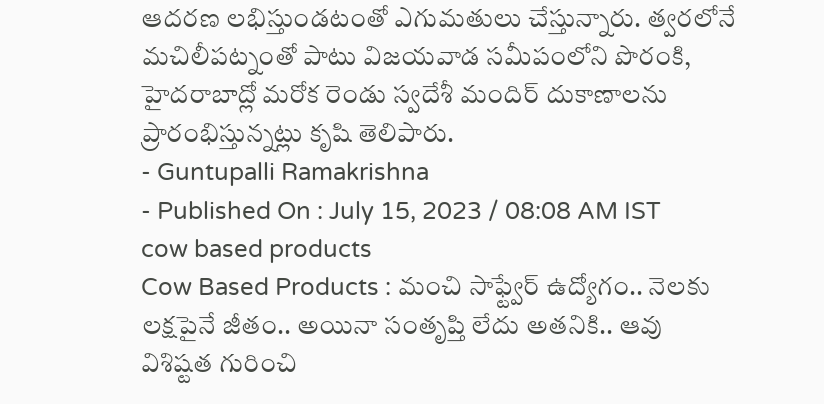ఆదరణ లభిస్తుండటంతో ఎగుమతులు చేస్తున్నారు. త్వరలోనే మచిలీపట్నంతో పాటు విజయవాడ సమీపంలోని పొరంకి, హైదరాబాద్లో మరోక రెండు స్వదేశీ మందిర్ దుకాణాలను ప్రారంభిస్తున్నట్లు కృషి తెలిపారు.
- Guntupalli Ramakrishna
- Published On : July 15, 2023 / 08:08 AM IST
cow based products
Cow Based Products : మంచి సాఫ్ట్వేర్ ఉద్యోగం.. నెలకు లక్షపైనే జీతం.. అయినా సంతృప్తి లేదు అతనికి.. ఆవు విశిష్టత గురించి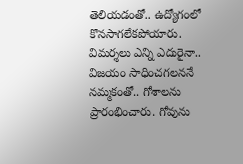తెలియడంతో.. ఉద్యోగంలో కొనసాగలేకపోయారు. విమర్శలు ఎన్ని ఎదురైనా.. విజయం సాధించగలననే నమ్మకంతో.. గోశాలను ప్రారంభించారు. గోవును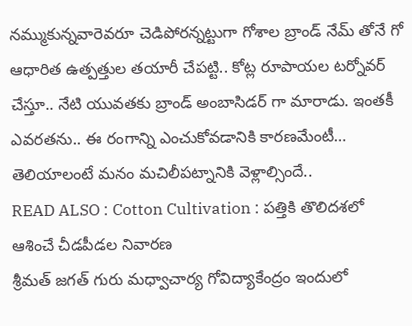నమ్ముకున్నవారెవరూ చెడిపోరన్నట్టుగా గోశాల బ్రాండ్ నేమ్ తోనే గో ఆధారిత ఉత్పత్తుల తయారీ చేపట్టి.. కోట్ల రూపాయల టర్నోవర్ చేస్తూ.. నేటి యువతకు బ్రాండ్ అంబాసిడర్ గా మారాడు. ఇంతకీ ఎవరతను.. ఈ రంగాన్ని ఎంచుకోవడానికి కారణమేంటీ… తెలియాలంటే మనం మచిలీపట్నానికి వెళ్లాల్సిందే..
READ ALSO : Cotton Cultivation : పత్తికి తొలిదశలో ఆశించే చీడపీడల నివారణ
శ్రీమత్ జగత్ గురు మధ్వాచార్య గోవిద్యాకేంద్రం ఇందులో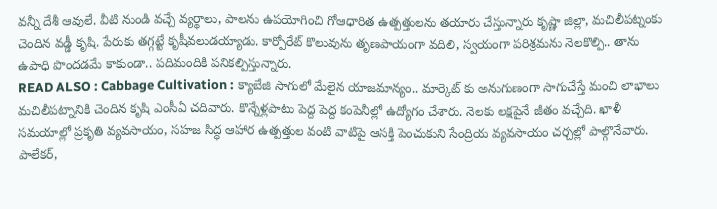వన్నీ దేశీ ఆవులే. వీటి నుండి వచ్చే వ్యర్థాలు, పాలను ఉపయోగించి గోఆధారిత ఉత్పత్తులను తయారు చేస్తున్నారు కృష్ణా జిల్లా, మచిలీపట్నంకు చెందిన వడ్డీ కృషి. పేరుకు తగ్గట్టే కృషీవలుడయ్యాడు. కార్పోరేట్ కొలువును తృణపాయంగా వదిలి, స్వయంగా పరిశ్రమను నెలకొల్పి.. తాను ఉపాధి పొందడమే కాకుండా.. పదిమందికి పనికల్పిస్తున్నారు.
READ ALSO : Cabbage Cultivation : క్యాబేజి సాగులో మేలైన యాజమాన్యం.. మార్కెట్ కు అనుగుణంగా సాగుచేస్తే మంచి లాభాలు
మచిలీపట్నానికి చెందిన కృషి ఎంసీఏ చదివారు. కొన్నేళ్లపాటు పెద్ద పెద్ద కంపెనీల్లో ఉద్యోగం చేశారు. నెలకు లక్షపైనే జీతం వచ్చేది. ఖాళీ సమయాల్లో ప్రకృతి వ్యవసాయం, సహజ సిద్ధ ఆహార ఉత్పత్తుల వంటి వాటిపై ఆసక్తి పెంచుకుని సేంద్రియ వ్యవసాయం చర్చల్లో పాల్గొనేవారు. పాలేకర్,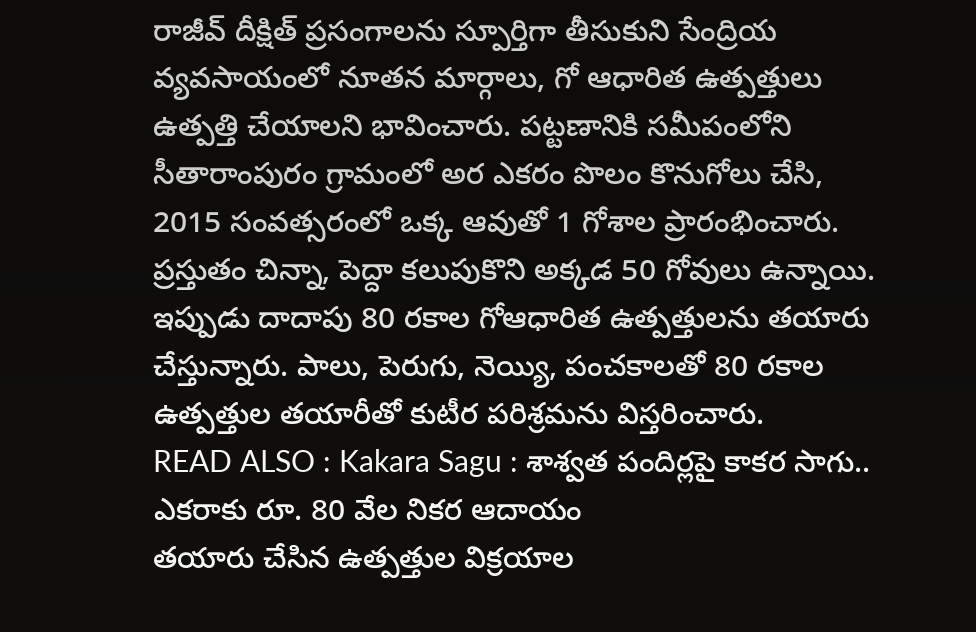రాజీవ్ దీక్షిత్ ప్రసంగాలను స్పూర్తిగా తీసుకుని సేంద్రియ వ్యవసాయంలో నూతన మార్గాలు, గో ఆధారిత ఉత్పత్తులు ఉత్పత్తి చేయాలని భావించారు. పట్టణానికి సమీపంలోని సీతారాంపురం గ్రామంలో అర ఎకరం పొలం కొనుగోలు చేసి, 2015 సంవత్సరంలో ఒక్క ఆవుతో 1 గోశాల ప్రారంభించారు. ప్రస్తుతం చిన్నా, పెద్దా కలుపుకొని అక్కడ 50 గోవులు ఉన్నాయి. ఇప్పుడు దాదాపు 80 రకాల గోఆధారిత ఉత్పత్తులను తయారు చేస్తున్నారు. పాలు, పెరుగు, నెయ్యి, పంచకాలతో 80 రకాల ఉత్పత్తుల తయారీతో కుటీర పరిశ్రమను విస్తరించారు.
READ ALSO : Kakara Sagu : శాశ్వత పందిర్లపై కాకర సాగు.. ఎకరాకు రూ. 80 వేల నికర ఆదాయం
తయారు చేసిన ఉత్పత్తుల విక్రయాల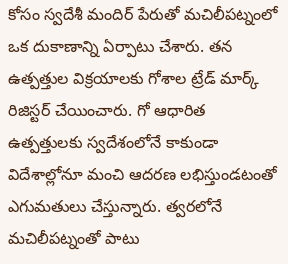కోసం స్వదేశీ మందిర్ పేరుతో మచిలీపట్నంలో ఒక దుకాణాన్ని ఏర్పాటు చేశారు. తన ఉత్పత్తుల విక్రయాలకు గోశాల ట్రేడ్ మార్క్ రిజిస్టర్ చేయించారు. గో ఆధారిత ఉత్పత్తులకు స్వదేశంలోనే కాకుండా విదేశాల్లోనూ మంచి ఆదరణ లభిస్తుండటంతో ఎగుమతులు చేస్తున్నారు. త్వరలోనే మచిలీపట్నంతో పాటు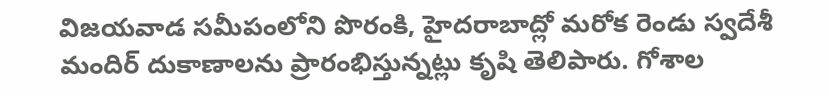విజయవాడ సమీపంలోని పొరంకి, హైదరాబాద్లో మరోక రెండు స్వదేశీ మందిర్ దుకాణాలను ప్రారంభిస్తున్నట్లు కృషి తెలిపారు. గోశాల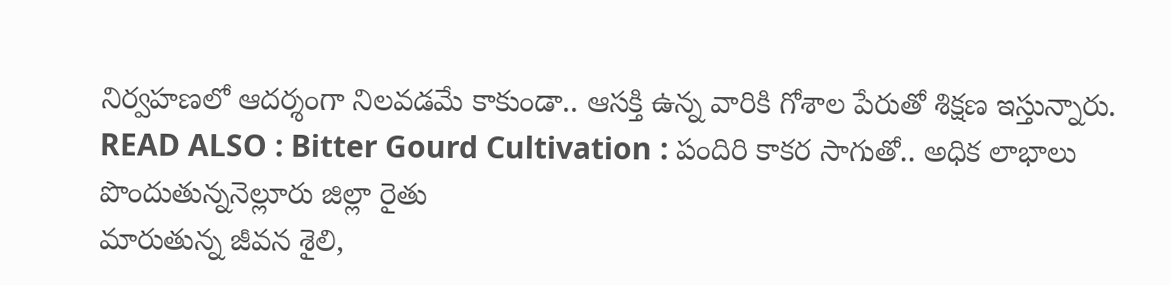నిర్వహణలో ఆదర్శంగా నిలవడమే కాకుండా.. ఆసక్తి ఉన్న వారికి గోశాల పేరుతో శిక్షణ ఇస్తున్నారు.
READ ALSO : Bitter Gourd Cultivation : పందిరి కాకర సాగుతో.. అధిక లాభాలు పొందుతున్ననెల్లూరు జిల్లా రైతు
మారుతున్న జీవన శైలి,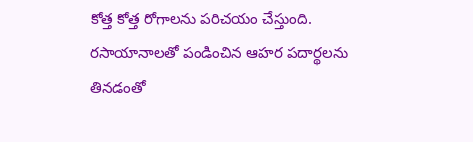కోత్త కోత్త రోగాలను పరిచయం చేస్తుంది. రసాయానాలతో పండించిన ఆహర పదార్థలను తినడంతో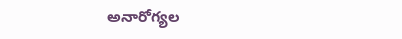అనారోగ్యల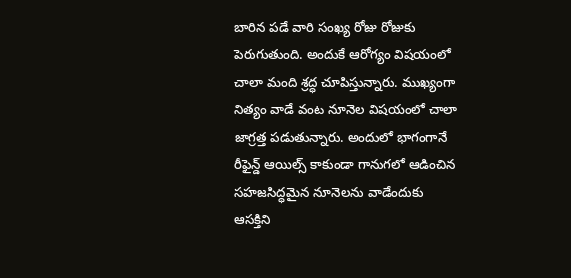బారిన పడే వారి సంఖ్య రోజు రోజుకు పెరుగుతుంది. అందుకే ఆరోగ్యం విషయంలో చాలా మంది శ్రద్ధ చూపిస్తున్నారు. ముఖ్యంగా నిత్యం వాడే వంట నూనెల విషయంలో చాలా జాగ్రత్త పడుతున్నారు. అందులో భాగంగానే రీఫైన్డ్ ఆయిల్స్ కాకుండా గానుగలో ఆడించిన సహజసిద్ధమైన నూనెలను వాడేందుకు ఆసక్తిని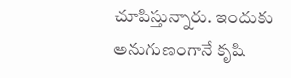చూపిస్తున్నారు. ఇందుకు అనుగుణంగానే కృషి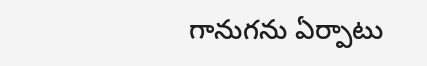గానుగను ఏర్పాటు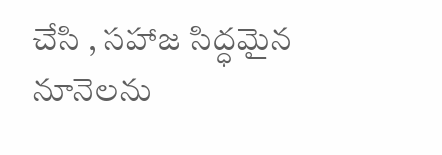చేసి , సహాజ సిద్ధమైన నూనెలను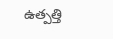ఉత్పత్తి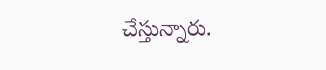చేస్తున్నారు.